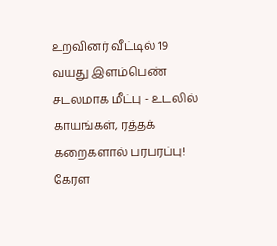உறவினர் வீட்டில் 19 வயது இளம்பெண் சடலமாக மீட்பு - உடலில் காயங்கள், ரத்தக் கறைகளால் பரபரப்பு!
கேரள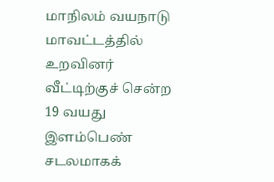மாநிலம் வயநாடு மாவட்டத்தில் உறவினர் வீட்டிற்குச் சென்ற 19 வயது இளம்பெண் சடலமாகக்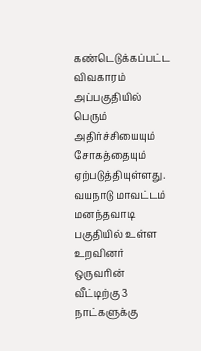கண்டெடுக்கப்பட்ட விவகாரம் அப்பகுதியில் பெரும் அதிர்ச்சியையும் சோகத்தையும் ஏற்படுத்தியுள்ளது.
வயநாடு மாவட்டம் மனந்தவாடி பகுதியில் உள்ள உறவினர் ஒருவரின் வீட்டிற்கு 3 நாட்களுக்கு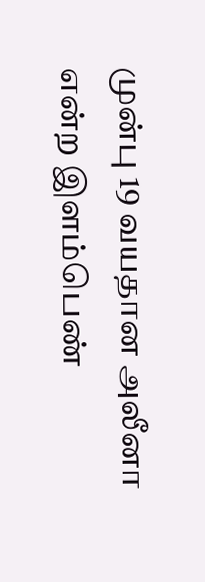முன்பு 19 வயதான அலீனா என்ற இளம்பெண்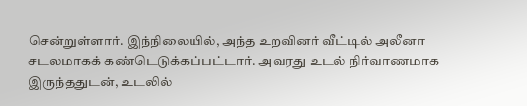சென்றுள்ளார். இந்நிலையில், அந்த உறவினர் வீட்டில் அலீனா சடலமாகக் கண்டெடுக்கப்பட்டார். அவரது உடல் நிர்வாணமாக இருந்ததுடன், உடலில்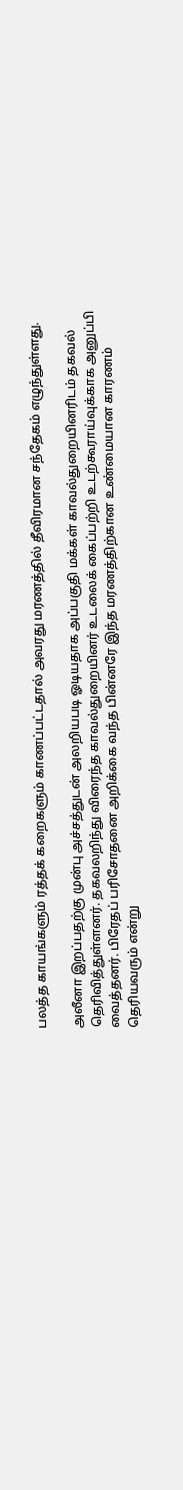பலத்த காயங்களும் ரத்தக் கறைகளும் காணப்பட்டதால் அவரது மரணத்தில் தீவிரமான சந்தேகம் எழுந்துள்ளது.

அலீனா இறப்பதற்கு முன்பு அச்சத்துடன் அலறியபடி ஓடியதாக அப்பகுதி மக்கள் காவல்துறையினரிடம் தகவல் தெரிவித்துள்ளனர். தகவலறிந்து விரைந்த காவல்துறையினர் உடலைக் கைப்பற்றி உடற்கூராய்வுக்காக அனுப்பி வைத்தனர். பிரேதப் பரிசோதனை அறிக்கை வந்த பின்னரே இந்த மரணத்திற்கான உண்மையான காரணம் தெரியவரும் என்று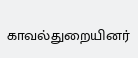காவல்துறையினர்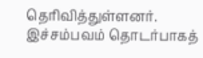தெரிவித்துள்ளனர். இச்சம்பவம் தொடர்பாகத்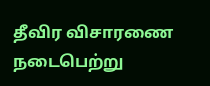தீவிர விசாரணை நடைபெற்று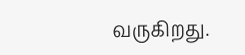வருகிறது.